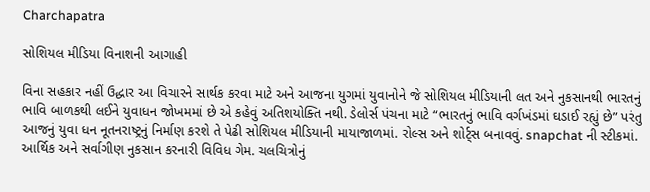Charchapatra

સોશિયલ મીડિયા વિનાશની આગાહી

વિના સહકાર નહીં ઉદ્ધાર આ વિચારને સાર્થક કરવા માટે અને આજના યુગમાં યુવાનોને જે સોશિયલ મીડિયાની લત અને નુકસાનથી ભારતનું ભાવિ બાળકથી લઈને યુવાધન જોખમમાં છે એ કહેવું અતિશયોક્તિ નથી. ડેલોર્સ પંચના માટે “ભારતનું ભાવિ વર્ગખંડમાં ઘડાઈ રહ્યું છે” પરંતુ આજનું યુવા ધન નૂતનરાષ્ટ્રનું નિર્માણ કરશે તે પેઢી સોશિયલ મીડિયાની માયાજાળમાં. રોલ્સ અને શોર્ટ્સ બનાવવું. snapchat ની સ્ટીકમાં. આર્થિક અને સર્વાગીણ નુકસાન કરનારી વિવિધ ગેમ. ચલચિત્રોનું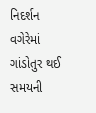નિદર્શન વગેરેમાં ગાંડોતુર થઈ સમયની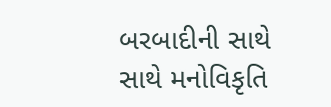બરબાદીની સાથે સાથે મનોવિકૃતિ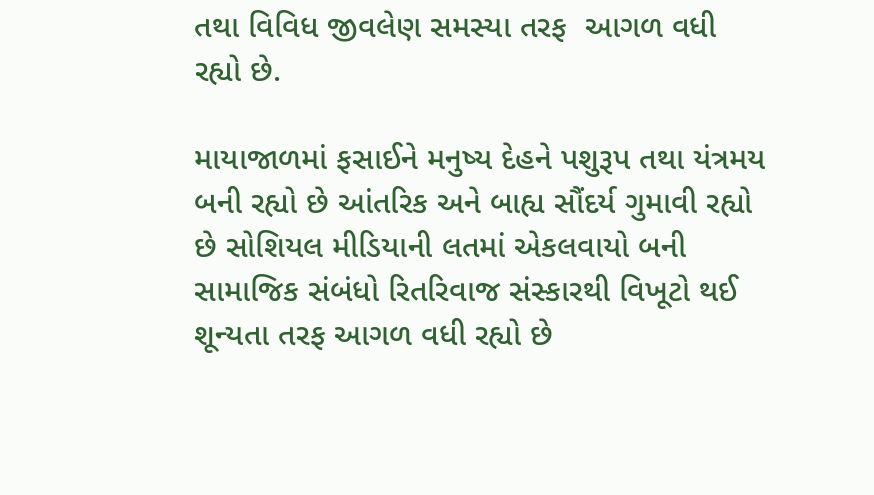તથા વિવિધ જીવલેણ સમસ્યા તરફ  આગળ વધી રહ્યો છે.

માયાજાળમાં ફસાઈને મનુષ્ય દેહને પશુરૂપ તથા યંત્રમય બની રહ્યો છે આંતરિક અને બાહ્ય સૌંદર્ય ગુમાવી રહ્યો છે સોશિયલ મીડિયાની લતમાં એકલવાયો બની સામાજિક સંબંધો રિતરિવાજ સંસ્કારથી વિખૂટો થઈ શૂન્યતા તરફ આગળ વધી રહ્યો છે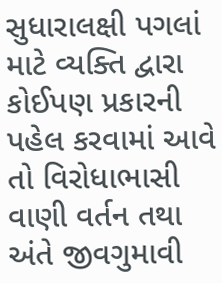સુધારાલક્ષી પગલાં માટે વ્યક્તિ દ્વારા કોઈપણ પ્રકારની પહેલ કરવામાં આવે તો વિરોધાભાસી વાણી વર્તન તથા અંતે જીવગુમાવી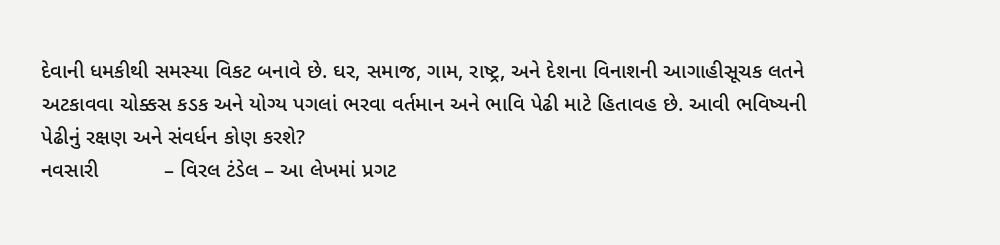દેવાની ધમકીથી સમસ્યા વિકટ બનાવે છે. ઘર, સમાજ, ગામ, રાષ્ટ્ર, અને દેશના વિનાશની આગાહીસૂચક લતને અટકાવવા ચોક્કસ કડક અને યોગ્ય પગલાં ભરવા વર્તમાન અને ભાવિ પેઢી માટે હિતાવહ છે. આવી ભવિષ્યની પેઢીનું રક્ષણ અને સંવર્ધન કોણ કરશે?
નવસારી           – વિરલ ટંડેલ – આ લેખમાં પ્રગટ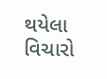થયેલા વિચારો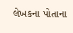લેખકના પોતાના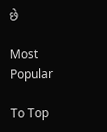છે

Most Popular

To Top